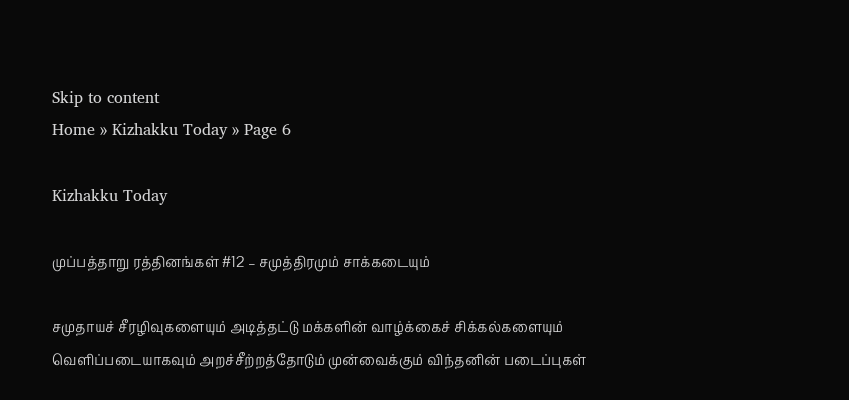Skip to content
Home » Kizhakku Today » Page 6

Kizhakku Today

முப்பத்தாறு ரத்தினங்கள் #12 – சமுத்திரமும் சாக்கடையும்

சமுதாயச் சீரழிவுகளையும் அடித்தட்டு மக்களின் வாழ்க்கைச் சிக்கல்களையும் வெளிப்படையாகவும் அறச்சீற்றத்தோடும் முன்வைக்கும் விந்தனின் படைப்புகள்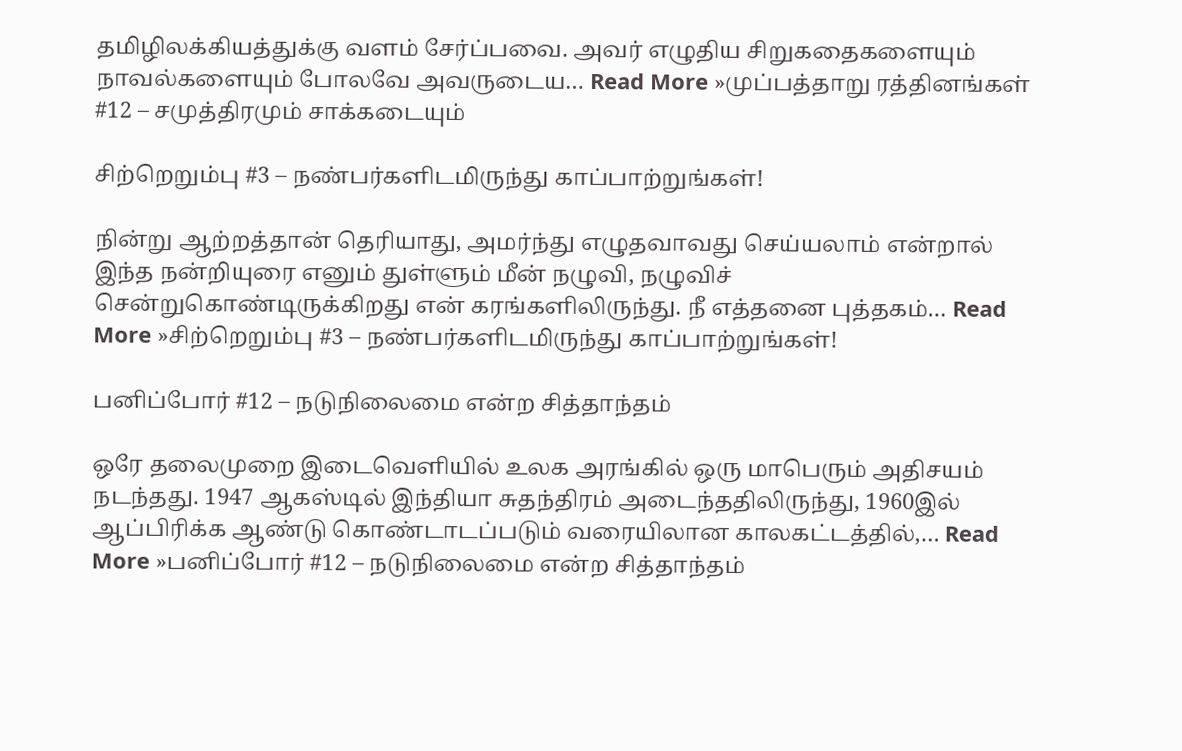தமிழிலக்கியத்துக்கு வளம் சேர்ப்பவை. அவர் எழுதிய சிறுகதைகளையும் நாவல்களையும் போலவே அவருடைய… Read More »முப்பத்தாறு ரத்தினங்கள் #12 – சமுத்திரமும் சாக்கடையும்

சிற்றெறும்பு #3 – நண்பர்களிடமிருந்து காப்பாற்றுங்கள்!

நின்று ஆற்றத்தான் தெரியாது, அமர்ந்து எழுதவாவது செய்யலாம் என்றால் இந்த நன்றியுரை எனும் துள்ளும் மீன் நழுவி, நழுவிச் சென்றுகொண்டிருக்கிறது என் கரங்களிலிருந்து. நீ எத்தனை புத்தகம்… Read More »சிற்றெறும்பு #3 – நண்பர்களிடமிருந்து காப்பாற்றுங்கள்!

பனிப்போர் #12 – நடுநிலைமை என்ற சித்தாந்தம்

ஒரே தலைமுறை இடைவெளியில் உலக அரங்கில் ஒரு மாபெரும் அதிசயம் நடந்தது. 1947 ஆகஸ்டில் இந்தியா சுதந்திரம் அடைந்ததிலிருந்து, 1960இல் ஆப்பிரிக்க ஆண்டு கொண்டாடப்படும் வரையிலான காலகட்டத்தில்,… Read More »பனிப்போர் #12 – நடுநிலைமை என்ற சித்தாந்தம்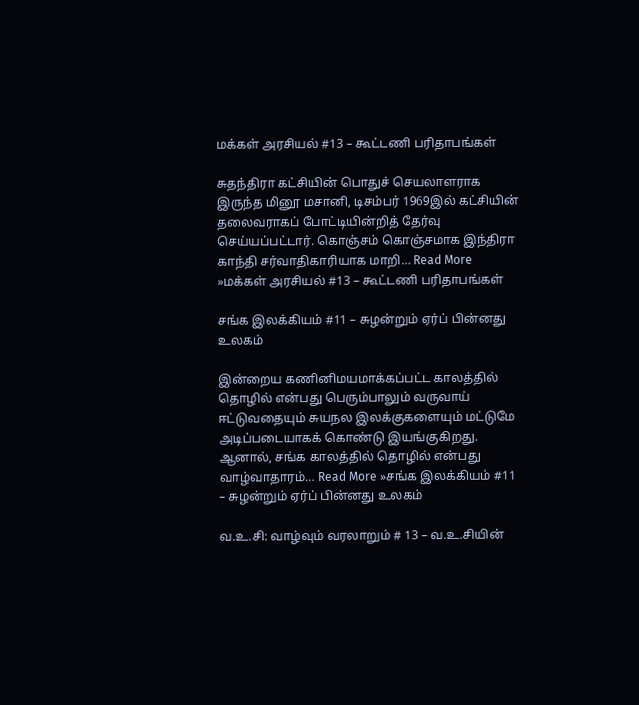மக்கள் அரசியல் #13 – கூட்டணி பரிதாபங்கள்

சுதந்திரா கட்சியின் பொதுச் செயலாளராக இருந்த மினூ மசானி, டிசம்பர் 1969இல் கட்சியின் தலைவராகப் போட்டியின்றித் தேர்வு செய்யப்பட்டார். கொஞ்சம் கொஞ்சமாக இந்திரா காந்தி சர்வாதிகாரியாக மாறி… Read More »மக்கள் அரசியல் #13 – கூட்டணி பரிதாபங்கள்

சங்க இலக்கியம் #11 – சுழன்றும் ஏர்ப் பின்னது உலகம்

இன்றைய கணினிமயமாக்கப்பட்ட காலத்தில் தொழில் என்பது பெரும்பாலும் வருவாய் ஈட்டுவதையும் சுயநல இலக்குகளையும் மட்டுமே அடிப்படையாகக் கொண்டு இயங்குகிறது. ஆனால், சங்க காலத்தில் தொழில் என்பது வாழ்வாதாரம்… Read More »சங்க இலக்கியம் #11 – சுழன்றும் ஏர்ப் பின்னது உலகம்

வ.உ.சி: வாழ்வும் வரலாறும் # 13 – வ.உ.சியின்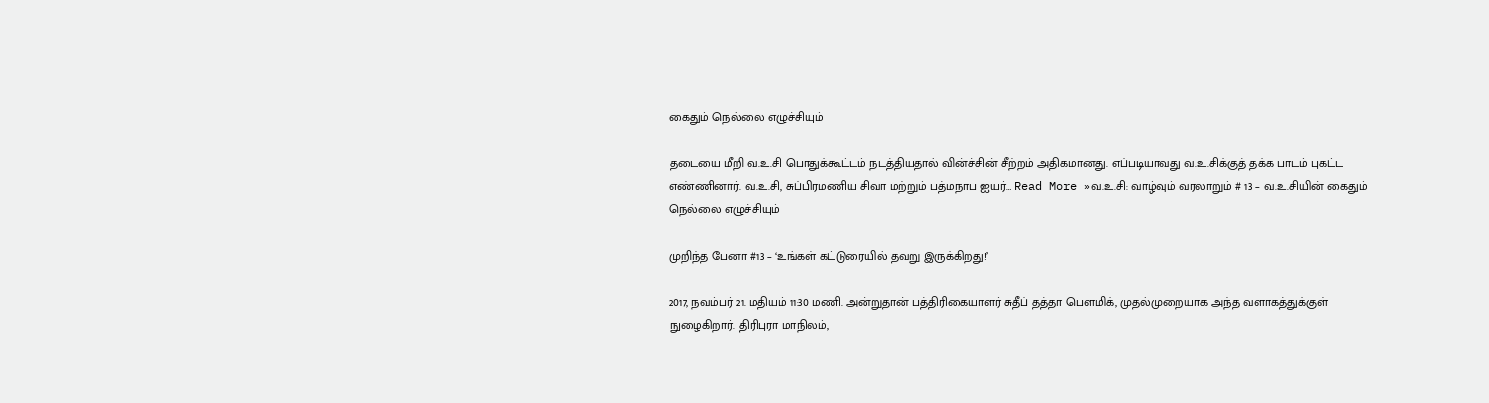கைதும் நெல்லை எழுச்சியும்

தடையை மீறி வ.உ.சி பொதுக்கூட்டம் நடத்தியதால் வின்ச்சின் சீற்றம் அதிகமானது. எப்படியாவது வ.உ.சிக்குத் தக்க பாடம் புகட்ட எண்ணினார். வ.உ.சி, சுப்பிரமணிய சிவா மற்றும் பத்மநாப ஐயர்… Read More »வ.உ.சி: வாழ்வும் வரலாறும் # 13 – வ.உ.சியின் கைதும் நெல்லை எழுச்சியும்

முறிந்த பேனா #13 – ‘உங்கள் கட்டுரையில் தவறு இருக்கிறது!’

2017, நவம்பர் 21. மதியம் 11:30 மணி. அன்றுதான் பத்திரிகையாளர் சுதீப் தத்தா பௌமிக், முதல்முறையாக அந்த வளாகத்துக்குள் நுழைகிறார். திரிபுரா மாநிலம்,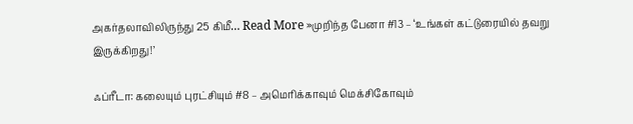அகர்தலாவிலிருந்து 25 கிமீ… Read More »முறிந்த பேனா #13 – ‘உங்கள் கட்டுரையில் தவறு இருக்கிறது!’

ஃப்ரீடா: கலையும் புரட்சியும் #8 – அமெரிக்காவும் மெக்சிகோவும்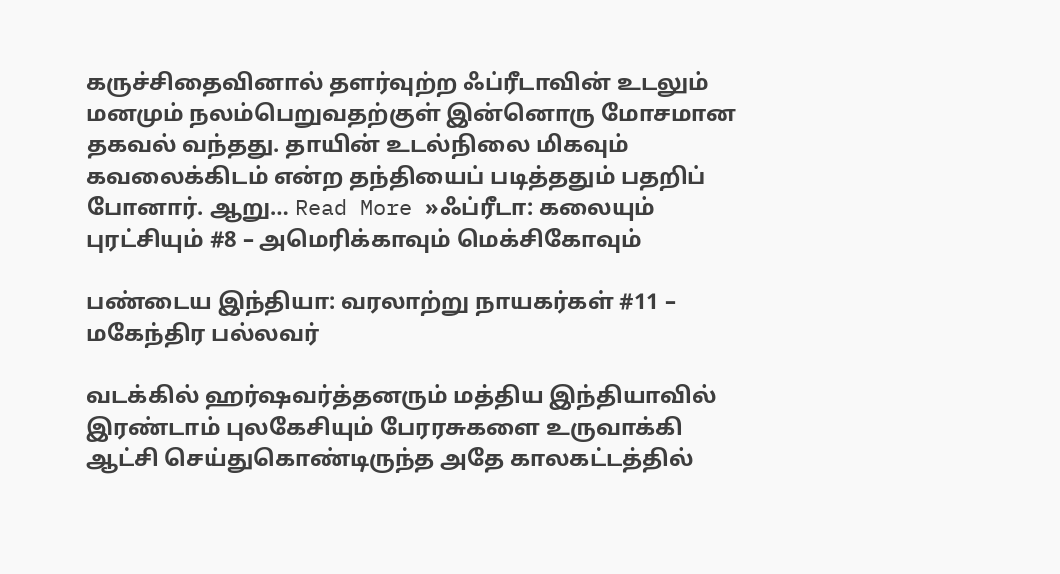கருச்சிதைவினால் தளர்வுற்ற ஃப்ரீடாவின் உடலும் மனமும் நலம்பெறுவதற்குள் இன்னொரு மோசமான தகவல் வந்தது. தாயின் உடல்நிலை மிகவும் கவலைக்கிடம் என்ற தந்தியைப் படித்ததும் பதறிப் போனார். ஆறு… Read More »ஃப்ரீடா: கலையும் புரட்சியும் #8 – அமெரிக்காவும் மெக்சிகோவும்

பண்டைய இந்தியா: வரலாற்று நாயகர்கள் #11 – மகேந்திர பல்லவர்

வடக்கில் ஹர்ஷவர்த்தனரும் மத்திய இந்தியாவில் இரண்டாம் புலகேசியும் பேரரசுகளை உருவாக்கி ஆட்சி செய்துகொண்டிருந்த அதே காலகட்டத்தில்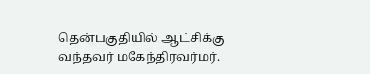தென்பகுதியில் ஆட்சிக்கு வந்தவர் மகேந்திரவர்மர்.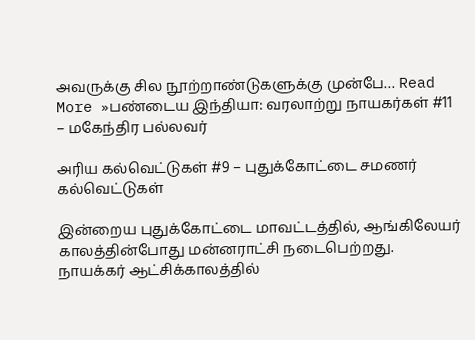அவருக்கு சில நூற்றாண்டுகளுக்கு முன்பே… Read More »பண்டைய இந்தியா: வரலாற்று நாயகர்கள் #11 – மகேந்திர பல்லவர்

அரிய கல்வெட்டுகள் #9 – புதுக்கோட்டை சமணர் கல்வெட்டுகள்

இன்றைய புதுக்கோட்டை மாவட்டத்தில், ஆங்கிலேயர் காலத்தின்போது மன்னராட்சி நடைபெற்றது. நாயக்கர் ஆட்சிக்காலத்தில்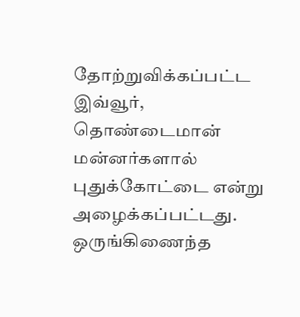தோற்றுவிக்கப்பட்ட இவ்வூர், தொண்டைமான் மன்னர்களால் புதுக்கோட்டை என்று அழைக்கப்பட்டது. ஒருங்கிணைந்த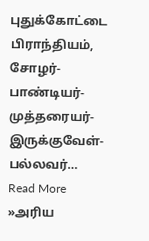புதுக்கோட்டை பிராந்தியம், சோழர்-பாண்டியர்-முத்தரையர்-இருக்குவேள்-பல்லவர்… Read More »அரிய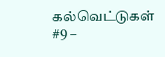கல்வெட்டுகள் #9 –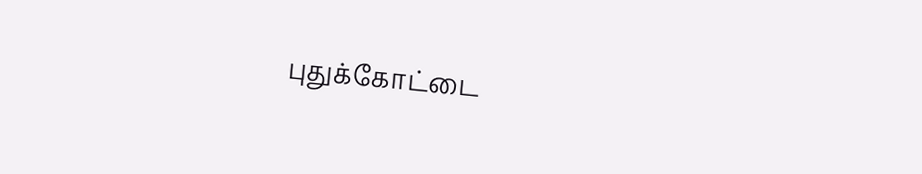புதுக்கோட்டை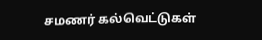சமணர் கல்வெட்டுகள்